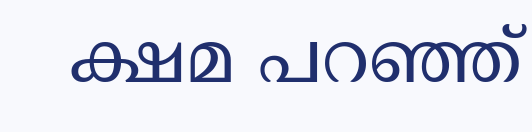ക്ഷമ പറഞ്ഞ്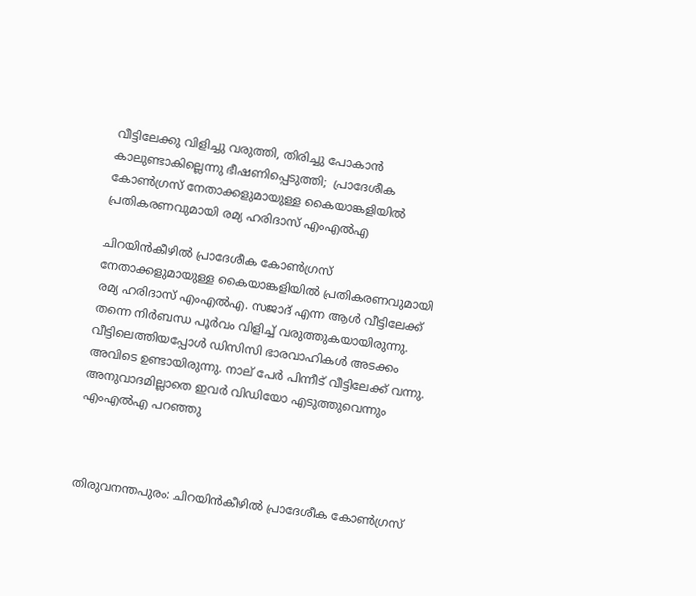വീട്ടിലേക്കു വിളിച്ചു വരുത്തി, തിരിച്ചു പോകാന്‍ കാലുണ്ടാകില്ലെന്നു ഭീഷണിപ്പെടുത്തി;  പ്രാദേശീക കോണ്‍ഗ്രസ് നേതാക്കളുമായുള്ള കൈയാങ്കളിയില്‍ പ്രതികരണവുമായി രമ്യ ഹരിദാസ് എംഎല്‍എ

ചിറയിന്‍കീഴില്‍ പ്രാദേശീക കോണ്‍ഗ്രസ് നേതാക്കളുമായുള്ള കൈയാങ്കളിയില്‍ പ്രതികരണവുമായി രമ്യ ഹരിദാസ് എംഎല്‍എ. സജാദ് എന്ന ആള്‍ വീട്ടിലേക്ക് തന്നെ നിര്‍ബന്ധ പൂര്‍വം വിളിച്ച് വരുത്തുകയായിരുന്നു. വീട്ടിലെത്തിയപ്പോള്‍ ഡിസിസി ഭാരവാഹികള്‍ അടക്കം അവിടെ ഉണ്ടായിരുന്നു. നാല് പേര്‍ പിന്നീട് വീട്ടിലേക്ക് വന്നു. അനുവാദമില്ലാതെ ഇവര്‍ വിഡിയോ എടുത്തുവെന്നും എംഎല്‍എ പറഞ്ഞു



തിരുവനന്തപുരം: ചിറയിന്‍കീഴില്‍ പ്രാദേശീക കോണ്‍ഗ്രസ്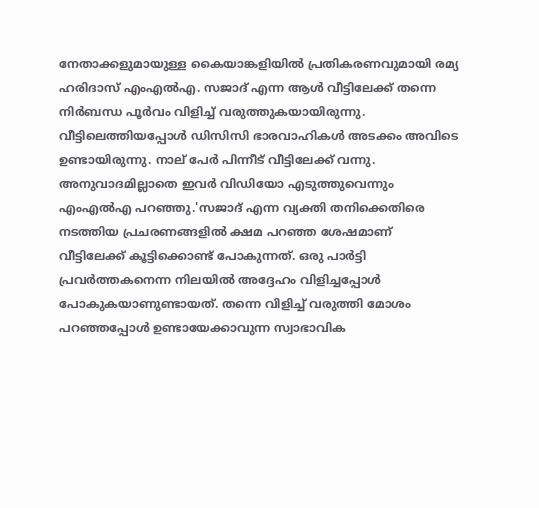നേതാക്കളുമായുള്ള കൈയാങ്കളിയില്‍ പ്രതികരണവുമായി രമ്യ ഹരിദാസ് എംഎല്‍എ. സജാദ് എന്ന ആള്‍ വീട്ടിലേക്ക് തന്നെ നിര്‍ബന്ധ പൂര്‍വം വിളിച്ച് വരുത്തുകയായിരുന്നു. വീട്ടിലെത്തിയപ്പോള്‍ ഡിസിസി ഭാരവാഹികള്‍ അടക്കം അവിടെ ഉണ്ടായിരുന്നു. നാല് പേര്‍ പിന്നീട് വീട്ടിലേക്ക് വന്നു. അനുവാദമില്ലാതെ ഇവര്‍ വിഡിയോ എടുത്തുവെന്നും എംഎല്‍എ പറഞ്ഞു.'സജാദ് എന്ന വ്യക്തി തനിക്കെതിരെ നടത്തിയ പ്രചരണങ്ങളില്‍ ക്ഷമ പറഞ്ഞ ശേഷമാണ് വീട്ടിലേക്ക് കൂട്ടിക്കൊണ്ട് പോകുന്നത്. ഒരു പാര്‍ട്ടി പ്രവര്‍ത്തകനെന്ന നിലയില്‍ അദ്ദേഹം വിളിച്ചപ്പോള്‍ പോകുകയാണുണ്ടായത്. തന്നെ വിളിച്ച് വരുത്തി മോശം പറഞ്ഞപ്പോള്‍ ഉണ്ടായേക്കാവുന്ന സ്വാഭാവിക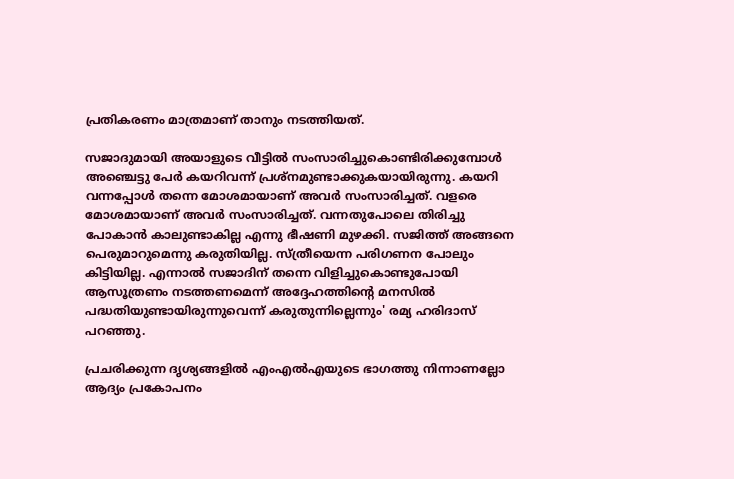പ്രതികരണം മാത്രമാണ് താനും നടത്തിയത്.

സജാദുമായി അയാളുടെ വീട്ടിൽ സംസാരിച്ചുകൊണ്ടിരിക്കുമ്പോള്‍ അഞ്ചെട്ടു പേര്‍ കയറിവന്ന് പ്രശ്‌നമുണ്ടാക്കുകയായിരുന്നു. കയറി വന്നപ്പോള്‍ തന്നെ മോശമായാണ് അവര്‍ സംസാരിച്ചത്. വളരെ മോശമായാണ് അവര്‍ സംസാരിച്ചത്. വന്നതുപോലെ തിരിച്ചു പോകാന്‍ കാലുണ്ടാകില്ല എന്നു ഭീഷണി മുഴക്കി. സജിത്ത് അങ്ങനെ പെരുമാറുമെന്നു കരുതിയില്ല. സ്ത്രീയെന്ന പരിഗണന പോലും കിട്ടിയില്ല. എന്നാല്‍ സജാദിന് തന്നെ വിളിച്ചുകൊണ്ടുപോയി ആസൂത്രണം നടത്തണമെന്ന് അദ്ദേഹത്തിന്റെ മനസില്‍ പദ്ധതിയുണ്ടായിരുന്നുവെന്ന് കരുതുന്നില്ലെന്നും' രമ്യ ഹരിദാസ് പറഞ്ഞു.

പ്രചരിക്കുന്ന ദൃശ്യങ്ങളില്‍ എംഎല്‍എയുടെ ഭാഗത്തു നിന്നാണല്ലോ ആദ്യം പ്രകോപനം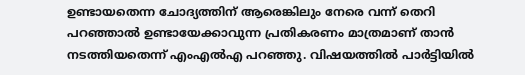ഉണ്ടായതെന്ന ചോദ്യത്തിന് ആരെങ്കിലും നേരെ വന്ന് തെറി പറഞ്ഞാല്‍ ഉണ്ടായേക്കാവുന്ന പ്രതികരണം മാത്രമാണ് താന്‍ നടത്തിയതെന്ന് എംഎല്‍എ പറഞ്ഞു. വിഷയത്തില്‍ പാര്‍ട്ടിയില്‍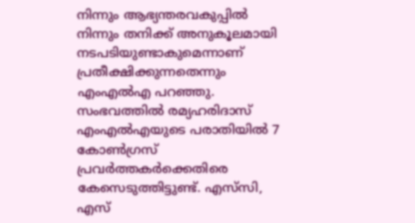നിന്നും ആഭ്യന്തരവകുപ്പില്‍ നിന്നും തനിക്ക് അനുകൂലമായി നടപടിയുണ്ടാകുമെന്നാണ് പ്രതീക്ഷിക്കുന്നതെന്നും എംഎല്‍എ പറഞ്ഞു. സംഭവത്തില്‍ രമ്യഹരിദാസ് എംഎല്‍എയുടെ പരാതിയില്‍ 7 കോണ്‍ഗ്രസ് പ്രവര്‍ത്തകര്‍ക്കെതിരെ കേസെടുത്തിട്ടുണ്ട്. എസ്‌സി, എസ്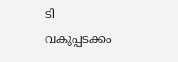ടി വകുപ്പടക്കം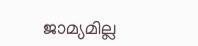ജാമ്യമില്ല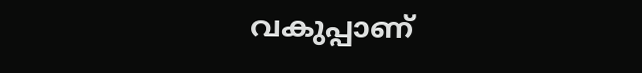വകുപ്പാണ്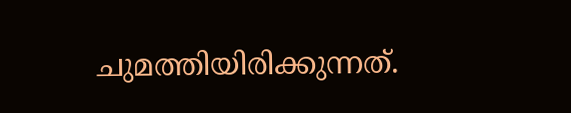ചുമത്തിയിരിക്കുന്നത്.